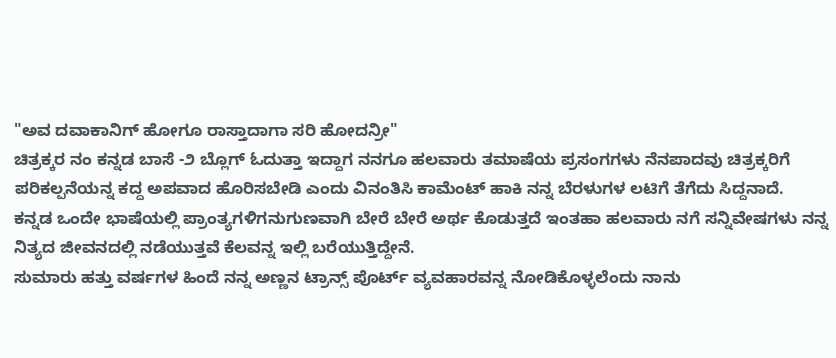"ಅವ ದವಾಕಾನಿಗ್ ಹೋಗೂ ರಾಸ್ತಾದಾಗಾ ಸರಿ ಹೋದನ್ರೀ"
ಚಿತ್ರಕ್ಕರ ನಂ ಕನ್ನಡ ಬಾಸೆ -೨ ಬ್ಲೊಗ್ ಓದುತ್ತಾ ಇದ್ದಾಗ ನನಗೂ ಹಲವಾರು ತಮಾಷೆಯ ಪ್ರಸಂಗಗಳು ನೆನಪಾದವು ಚಿತ್ರಕ್ಕರಿಗೆ ಪರಿಕಲ್ಪನೆಯನ್ನ ಕದ್ದ ಅಪವಾದ ಹೊರಿಸಬೇಡಿ ಎಂದು ವಿನಂತಿಸಿ ಕಾಮೆಂಟ್ ಹಾಕಿ ನನ್ನ ಬೆರಳುಗಳ ಲಟಿಗೆ ತೆಗೆದು ಸಿದ್ದನಾದೆ.
ಕನ್ನಡ ಒಂದೇ ಭಾಷೆಯಲ್ಲಿ ಪ್ರಾಂತ್ಯಗಳಿಗನುಗುಣವಾಗಿ ಬೇರೆ ಬೇರೆ ಅರ್ಥ ಕೊಡುತ್ತದೆ ಇಂತಹಾ ಹಲವಾರು ನಗೆ ಸನ್ನಿವೇಷಗಳು ನನ್ನ ನಿತ್ಯದ ಜೀವನದಲ್ಲಿ ನಡೆಯುತ್ತವೆ ಕೆಲವನ್ನ ಇಲ್ಲಿ ಬರೆಯುತ್ತಿದ್ದೇನೆ.
ಸುಮಾರು ಹತ್ತು ವರ್ಷಗಳ ಹಿಂದೆ ನನ್ನ ಅಣ್ಣನ ಟ್ರಾನ್ಸ್ ಪೊರ್ಟ್ ವ್ಯವಹಾರವನ್ನ ನೋಡಿಕೊಳ್ಳಲೆಂದು ನಾನು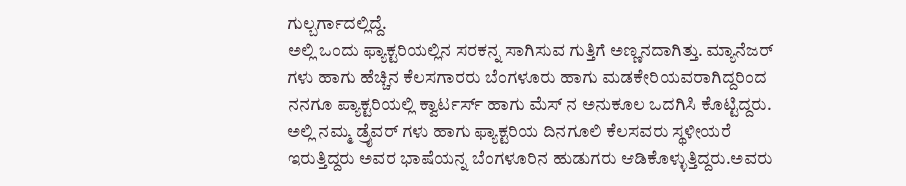ಗುಲ್ಬರ್ಗಾದಲ್ಲಿದ್ದೆ.
ಅಲ್ಲಿ ಒಂದು ಫ್ಯಾಕ್ಟರಿಯಲ್ಲಿನ ಸರಕನ್ನ ಸಾಗಿಸುವ ಗುತ್ತಿಗೆ ಅಣ್ಣನದಾಗಿತ್ತು. ಮ್ಯಾನೆಜರ್ ಗಳು ಹಾಗು ಹೆಚ್ಚಿನ ಕೆಲಸಗಾರರು ಬೆಂಗಳೂರು ಹಾಗು ಮಡಕೇರಿಯವರಾಗಿದ್ದರಿಂದ ನನಗೂ ಪ್ಯಾಕ್ಟರಿಯಲ್ಲಿ ಕ್ವಾರ್ಟರ್ಸ್ ಹಾಗು ಮೆಸ್ ನ ಅನುಕೂಲ ಒದಗಿಸಿ ಕೊಟ್ಟಿದ್ದರು. ಅಲ್ಲಿ ನಮ್ಮ ಡ್ರೈವರ್ ಗಳು ಹಾಗು ಫ್ಯಾಕ್ಟರಿಯ ದಿನಗೂಲಿ ಕೆಲಸವರು ಸ್ಥಳೀಯರೆ ಇರುತ್ತಿದ್ದರು ಅವರ ಭಾಷೆಯನ್ನ ಬೆಂಗಳೂರಿನ ಹುಡುಗರು ಆಡಿಕೊಳ್ಳುತ್ತಿದ್ದರು.ಅವರು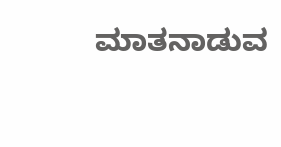ಮಾತನಾಡುವ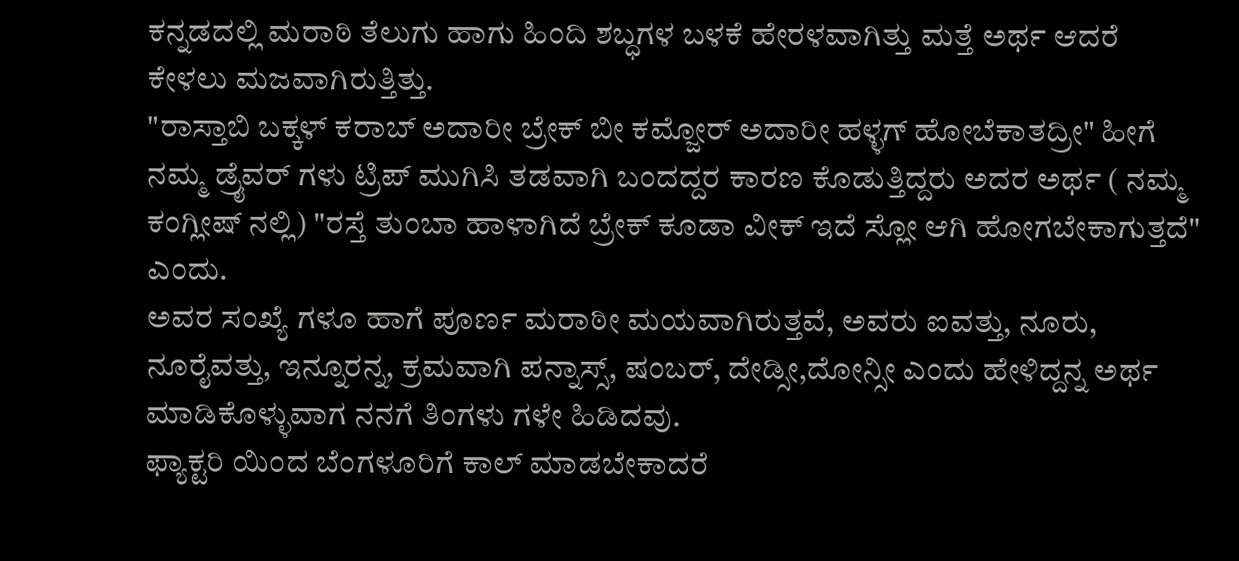ಕನ್ನಡದಲ್ಲಿ ಮರಾಠಿ ತೆಲುಗು ಹಾಗು ಹಿಂದಿ ಶಬ್ಧಗಳ ಬಳಕೆ ಹೇರಳವಾಗಿತ್ತು ಮತ್ತೆ ಅರ್ಥ ಆದರೆ ಕೇಳಲು ಮಜವಾಗಿರುತ್ತಿತ್ತು.
"ರಾಸ್ತಾಬಿ ಬಕ್ಕಳ್ ಕರಾಬ್ ಅದಾರೀ ಬ್ರೇಕ್ ಬೀ ಕಮ್ಜೋರ್ ಅದಾರೀ ಹಳ್ಳಗ್ ಹೋಬೆಕಾತದ್ರೀ" ಹೀಗೆ ನಮ್ಮ ಡ್ರೈವರ್ ಗಳು ಟ್ರಿಪ್ ಮುಗಿಸಿ ತಡವಾಗಿ ಬಂದದ್ದರ ಕಾರಣ ಕೊಡುತ್ತಿದ್ದರು ಅದರ ಅರ್ಥ ( ನಮ್ಮ ಕಂಗ್ಲೀಷ್ ನಲ್ಲಿ) "ರಸ್ತೆ ತುಂಬಾ ಹಾಳಾಗಿದೆ ಬ್ರೇಕ್ ಕೂಡಾ ವೀಕ್ ಇದೆ ಸ್ಲೋ ಆಗಿ ಹೋಗಬೇಕಾಗುತ್ತದೆ" ಎಂದು.
ಅವರ ಸಂಖ್ಯೆ ಗಳೂ ಹಾಗೆ ಪೂರ್ಣ ಮರಾಠೀ ಮಯವಾಗಿರುತ್ತವೆ, ಅವರು ಐವತ್ತು, ನೂರು, ನೂರೈವತ್ತು, ಇನ್ನೂರನ್ನ, ಕ್ರಮವಾಗಿ ಪನ್ನಾಸ್ಸ್, ಷಂಬರ್, ದೇಡ್ಸೀ,ದೋನ್ಸೀ ಎಂದು ಹೇಳಿದ್ದನ್ನ ಅರ್ಥ ಮಾಡಿಕೊಳ್ಳುವಾಗ ನನಗೆ ತಿಂಗಳು ಗಳೇ ಹಿಡಿದವು.
ಫ್ಯಾಕ್ಟರಿ ಯಿಂದ ಬೆಂಗಳೂರಿಗೆ ಕಾಲ್ ಮಾಡಬೇಕಾದರೆ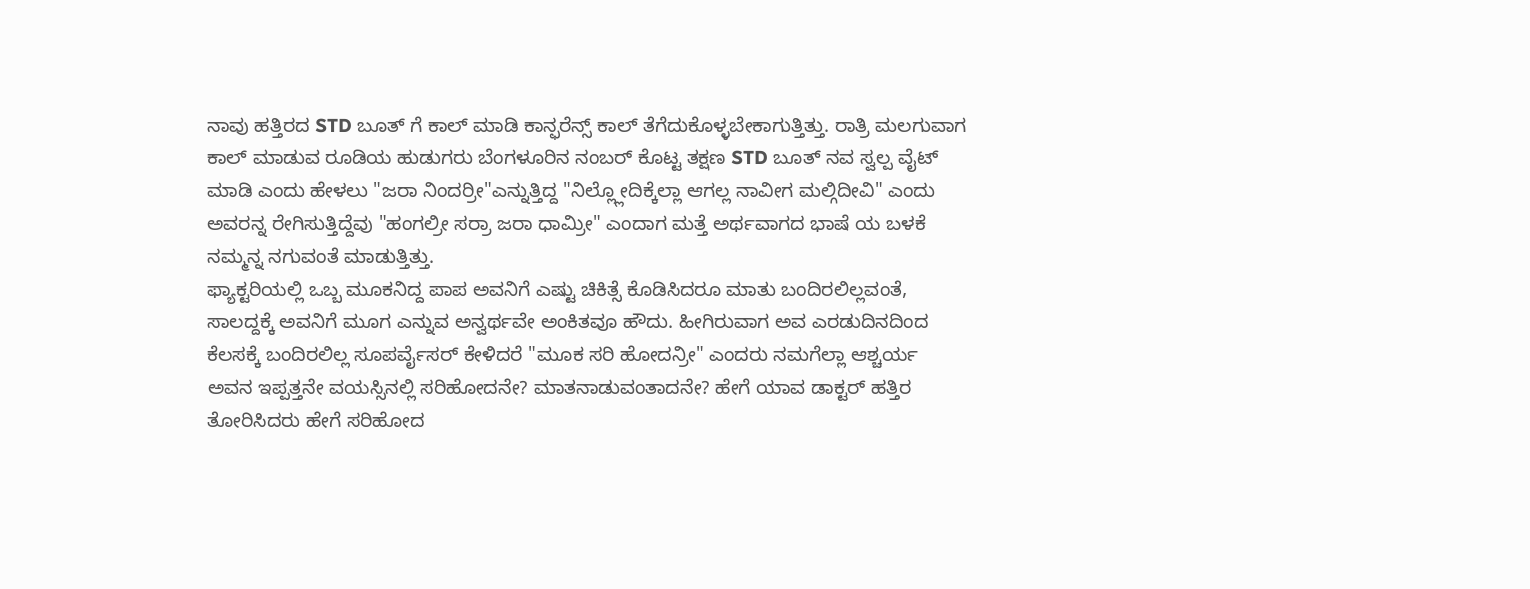ನಾವು ಹತ್ತಿರದ STD ಬೂತ್ ಗೆ ಕಾಲ್ ಮಾಡಿ ಕಾನ್ಫರೆನ್ಸ್ ಕಾಲ್ ತೆಗೆದುಕೊಳ್ಳಬೇಕಾಗುತ್ತಿತ್ತು. ರಾತ್ರಿ ಮಲಗುವಾಗ ಕಾಲ್ ಮಾಡುವ ರೂಡಿಯ ಹುಡುಗರು ಬೆಂಗಳೂರಿನ ನಂಬರ್ ಕೊಟ್ಟ ತಕ್ಷಣ STD ಬೂತ್ ನವ ಸ್ವಲ್ಪ ವೈಟ್ ಮಾಡಿ ಎಂದು ಹೇಳಲು "ಜರಾ ನಿಂದರ್ರೀ"ಎನ್ನುತ್ತಿದ್ದ "ನಿಲ್ಲ್ಲೋದಿಕ್ಕೆಲ್ಲಾ ಆಗಲ್ಲ ನಾವೀಗ ಮಲ್ಗಿದೀವಿ" ಎಂದು ಅವರನ್ನ ರೇಗಿಸುತ್ತಿದ್ದೆವು "ಹಂಗಲ್ರೀ ಸರ್ರಾ ಜರಾ ಧಾಮ್ರೀ" ಎಂದಾಗ ಮತ್ತೆ ಅರ್ಥವಾಗದ ಭಾಷೆ ಯ ಬಳಕೆ ನಮ್ಮನ್ನ ನಗುವಂತೆ ಮಾಡುತ್ತಿತ್ತು.
ಫ್ಯಾಕ್ಟರಿಯಲ್ಲಿ ಒಬ್ಬ ಮೂಕನಿದ್ದ ಪಾಪ ಅವನಿಗೆ ಎಷ್ಟು ಚಿಕಿತ್ಸೆ ಕೊಡಿಸಿದರೂ ಮಾತು ಬಂದಿರಲಿಲ್ಲವಂತೆ, ಸಾಲದ್ದಕ್ಕೆ ಅವನಿಗೆ ಮೂಗ ಎನ್ನುವ ಅನ್ವರ್ಥವೇ ಅಂಕಿತವೂ ಹೌದು. ಹೀಗಿರುವಾಗ ಅವ ಎರಡುದಿನದಿಂದ ಕೆಲಸಕ್ಕೆ ಬಂದಿರಲಿಲ್ಲ ಸೂಪರ್ವೈಸರ್ ಕೇಳಿದರೆ "ಮೂಕ ಸರಿ ಹೋದನ್ರೀ" ಎಂದರು ನಮಗೆಲ್ಲಾ ಆಶ್ಚರ್ಯ ಅವನ ಇಪ್ಪತ್ತನೇ ವಯಸ್ಸಿನಲ್ಲಿ ಸರಿಹೋದನೇ? ಮಾತನಾಡುವಂತಾದನೇ? ಹೇಗೆ ಯಾವ ಡಾಕ್ಟರ್ ಹತ್ತಿರ ತೋರಿಸಿದರು ಹೇಗೆ ಸರಿಹೋದ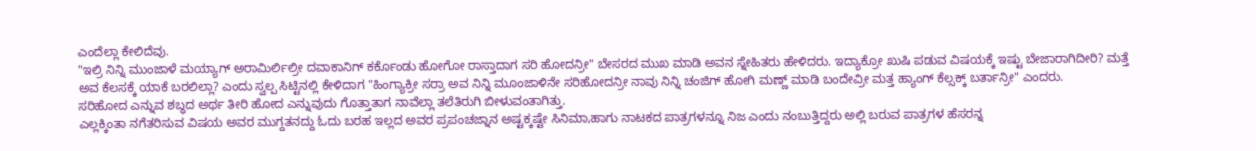ಎಂದೆಲ್ಲಾ ಕೇಲಿದೆವು.
"ಇಲ್ರಿ ನಿನ್ನಿ ಮುಂಜಾಳೆ ಮಯ್ಯಾಗ್ ಅರಾಮಿರ್ಲಿಲ್ರೀ ದವಾಕಾನಿಗ್ ಕರ್ಕೊಂಡು ಹೋಗೋ ರಾಸ್ತಾದಾಗ ಸರಿ ಹೋದನ್ರೀ" ಬೇಸರದ ಮುಖ ಮಾಡಿ ಅವನ ಸ್ನೇಹಿತರು ಹೇಳಿದರು. ಇದ್ಯಾಕ್ರೋ ಖುಷಿ ಪಡುವ ವಿಷಯಕ್ಕೆ ಇಷ್ಟು ಬೇಜಾರಾಗಿದೀರಿ? ಮತ್ತೆ ಅವ ಕೆಲಸಕ್ಕೆ ಯಾಕೆ ಬರಲಿಲ್ಲಾ? ಎಂದು ಸ್ವಲ್ಪ ಸಿಟ್ಟಿನಲ್ಲಿ ಕೇಳಿದಾಗ "ಹಿಂಗ್ಯಾಕ್ರೀ ಸರ್ರಾ ಅವ ನಿನ್ನಿ ಮೂಂಜಾಳಿನೇ ಸರಿಹೋದನ್ರೀ ನಾವು ನಿನ್ನಿ ಚಂಜಿಗ್ ಹೋಗಿ ಮಣ್ಣ್ ಮಾಡಿ ಬಂದೇವ್ರೀ ಮತ್ತ ಹ್ಯಾಂಗ್ ಕೆಲ್ಸಕ್ಕ್ ಬರ್ತಾನ್ರೀ" ಎಂದರು.
ಸರಿಹೋದ ಎನ್ನುವ ಶಬ್ಧದ ಅರ್ಥ ತೀರಿ ಹೋದ ಎನ್ನುವುದು ಗೊತ್ತಾತಾಗ ನಾವೆಲ್ಲಾ ತಲೆತಿರುಗಿ ಬೀಳುವಂತಾಗಿತ್ತು.
ಎಲ್ಲಕ್ಕಿಂತಾ ನಗೆತರಿಸುವ ವಿಷಯ ಅವರ ಮುಗ್ದತನದ್ದು ಓದು ಬರಹ ಇಲ್ಲದ ಅವರ ಪ್ರಪಂಚಜ್ನಾನ ಅಷ್ಟಕ್ಕಷ್ಟೇ ಸಿನಿಮಾ,ಹಾಗು ನಾಟಕದ ಪಾತ್ರಗಳನ್ನೂ ನಿಜ ಎಂದು ನಂಬುತ್ತಿದ್ದರು ಅಲ್ಲಿ ಬರುವ ಪಾತ್ರಗಳ ಹೆಸರನ್ನ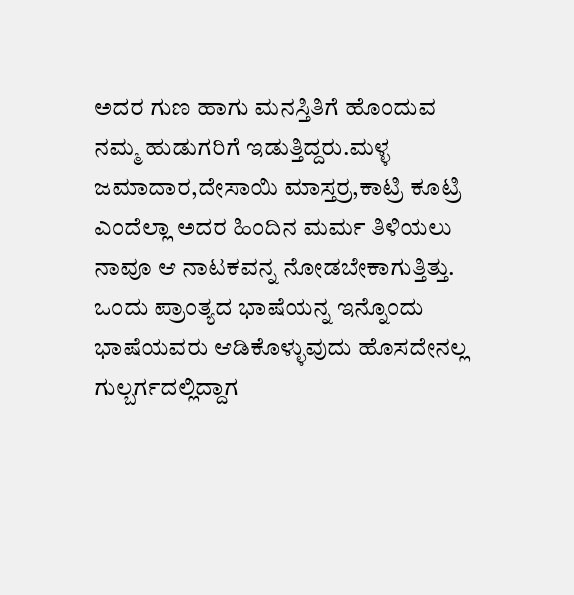ಅದರ ಗುಣ ಹಾಗು ಮನಸ್ತಿತಿಗೆ ಹೊಂದುವ ನಮ್ಮ ಹುಡುಗರಿಗೆ ಇಡುತ್ತಿದ್ದರು.ಮಳ್ಳ ಜಮಾದಾರ,ದೇಸಾಯಿ ಮಾಸ್ತರ್ರ,ಕಾಟ್ರಿ ಕೂಟ್ರಿ ಎಂದೆಲ್ಲಾ ಅದರ ಹಿಂದಿನ ಮರ್ಮ ತಿಳಿಯಲು ನಾವೂ ಆ ನಾಟಕವನ್ನ ನೋಡಬೇಕಾಗುತ್ತಿತ್ತು.
ಒಂದು ಪ್ರಾಂತ್ಯದ ಭಾಷೆಯನ್ನ ಇನ್ನೊಂದು ಭಾಷೆಯವರು ಆಡಿಕೊಳ್ಳುವುದು ಹೊಸದೇನಲ್ಲ ಗುಲ್ಬರ್ಗದಲ್ಲಿದ್ದಾಗ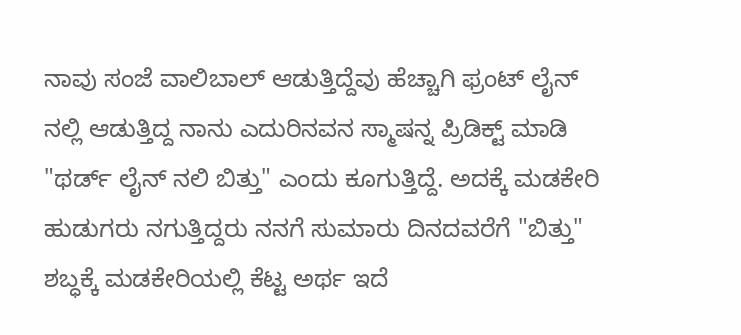ನಾವು ಸಂಜೆ ವಾಲಿಬಾಲ್ ಆಡುತ್ತಿದ್ದೆವು ಹೆಚ್ಚಾಗಿ ಫ್ರಂಟ್ ಲೈನ್ ನಲ್ಲಿ ಆಡುತ್ತಿದ್ದ ನಾನು ಎದುರಿನವನ ಸ್ಮಾಷನ್ನ ಪ್ರಿಡಿಕ್ಟ್ ಮಾಡಿ "ಥರ್ಡ್ ಲೈನ್ ನಲಿ ಬಿತ್ತು" ಎಂದು ಕೂಗುತ್ತಿದ್ದೆ. ಅದಕ್ಕೆ ಮಡಕೇರಿ ಹುಡುಗರು ನಗುತ್ತಿದ್ದರು ನನಗೆ ಸುಮಾರು ದಿನದವರೆಗೆ "ಬಿತ್ತು" ಶಬ್ಧಕ್ಕೆ ಮಡಕೇರಿಯಲ್ಲಿ ಕೆಟ್ಟ ಅರ್ಥ ಇದೆ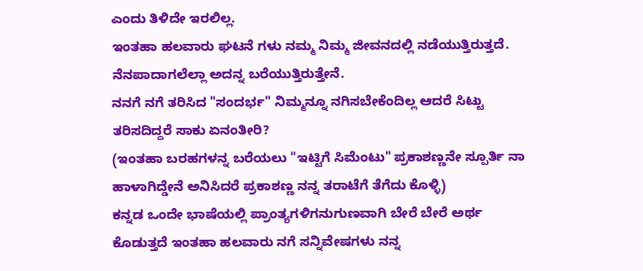ಎಂದು ತಿಳಿದೇ ಇರಲಿಲ್ಲ.
ಇಂತಹಾ ಹಲವಾರು ಘಟನೆ ಗಳು ನಮ್ಮ ನಿಮ್ಮ ಜೀವನದಲ್ಲಿ ನಡೆಯುತ್ತಿರುತ್ತದೆ. ನೆನಪಾದಾಗಲೆಲ್ಲಾ ಅದನ್ನ ಬರೆಯುತ್ತಿರುತ್ತೇನೆ.
ನನಗೆ ನಗೆ ತರಿಸಿದ "ಸಂದರ್ಭ" ನಿಮ್ಮನ್ನೂ ನಗಿಸಬೇಕೆಂದಿಲ್ಲ ಆದರೆ ಸಿಟ್ಟು ತರಿಸದಿದ್ದರೆ ಸಾಕು ಏನಂತೀರಿ?
(ಇಂತಹಾ ಬರಹಗಳನ್ನ ಬರೆಯಲು "ಇಟ್ಟಿಗೆ ಸಿಮೆಂಟು" ಪ್ರಕಾಶಣ್ಣನೇ ಸ್ಪೂರ್ತಿ ನಾ ಹಾಳಾಗಿದ್ಡೇನೆ ಅನಿಸಿದರೆ ಪ್ರಕಾಶಣ್ಣ ನನ್ನ ತರಾಟೆಗೆ ತೆಗೆದು ಕೊಳ್ಳಿ)
ಕನ್ನಡ ಒಂದೇ ಭಾಷೆಯಲ್ಲಿ ಪ್ರಾಂತ್ಯಗಳಿಗನುಗುಣವಾಗಿ ಬೇರೆ ಬೇರೆ ಅರ್ಥ ಕೊಡುತ್ತದೆ ಇಂತಹಾ ಹಲವಾರು ನಗೆ ಸನ್ನಿವೇಷಗಳು ನನ್ನ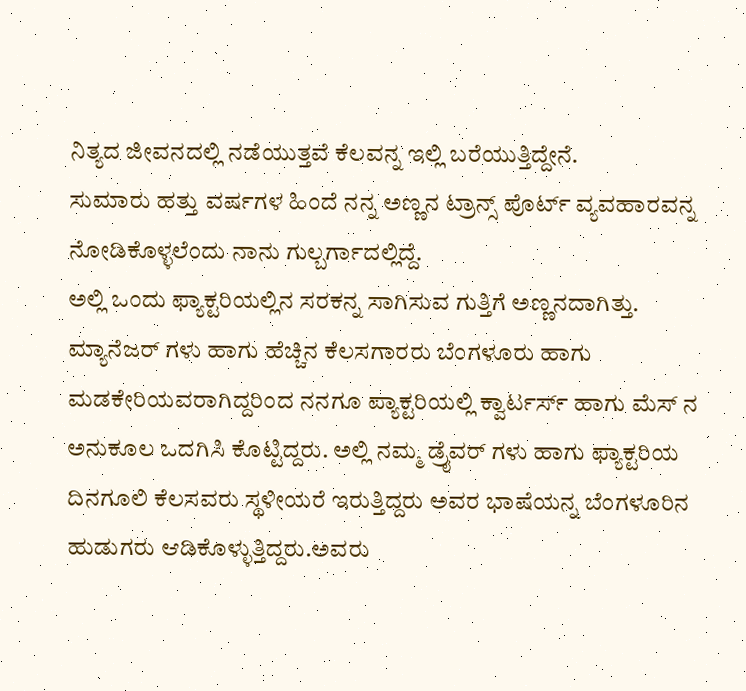ನಿತ್ಯದ ಜೀವನದಲ್ಲಿ ನಡೆಯುತ್ತವೆ ಕೆಲವನ್ನ ಇಲ್ಲಿ ಬರೆಯುತ್ತಿದ್ದೇನೆ.
ಸುಮಾರು ಹತ್ತು ವರ್ಷಗಳ ಹಿಂದೆ ನನ್ನ ಅಣ್ಣನ ಟ್ರಾನ್ಸ್ ಪೊರ್ಟ್ ವ್ಯವಹಾರವನ್ನ ನೋಡಿಕೊಳ್ಳಲೆಂದು ನಾನು ಗುಲ್ಬರ್ಗಾದಲ್ಲಿದ್ದೆ.
ಅಲ್ಲಿ ಒಂದು ಫ್ಯಾಕ್ಟರಿಯಲ್ಲಿನ ಸರಕನ್ನ ಸಾಗಿಸುವ ಗುತ್ತಿಗೆ ಅಣ್ಣನದಾಗಿತ್ತು. ಮ್ಯಾನೆಜರ್ ಗಳು ಹಾಗು ಹೆಚ್ಚಿನ ಕೆಲಸಗಾರರು ಬೆಂಗಳೂರು ಹಾಗು ಮಡಕೇರಿಯವರಾಗಿದ್ದರಿಂದ ನನಗೂ ಪ್ಯಾಕ್ಟರಿಯಲ್ಲಿ ಕ್ವಾರ್ಟರ್ಸ್ ಹಾಗು ಮೆಸ್ ನ ಅನುಕೂಲ ಒದಗಿಸಿ ಕೊಟ್ಟಿದ್ದರು. ಅಲ್ಲಿ ನಮ್ಮ ಡ್ರೈವರ್ ಗಳು ಹಾಗು ಫ್ಯಾಕ್ಟರಿಯ ದಿನಗೂಲಿ ಕೆಲಸವರು ಸ್ಥಳೀಯರೆ ಇರುತ್ತಿದ್ದರು ಅವರ ಭಾಷೆಯನ್ನ ಬೆಂಗಳೂರಿನ ಹುಡುಗರು ಆಡಿಕೊಳ್ಳುತ್ತಿದ್ದರು.ಅವರು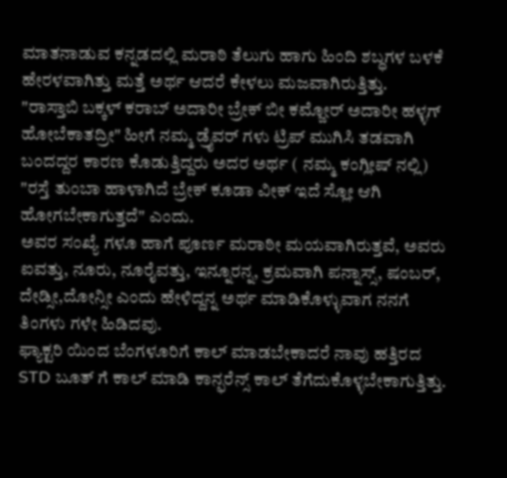ಮಾತನಾಡುವ ಕನ್ನಡದಲ್ಲಿ ಮರಾಠಿ ತೆಲುಗು ಹಾಗು ಹಿಂದಿ ಶಬ್ಧಗಳ ಬಳಕೆ ಹೇರಳವಾಗಿತ್ತು ಮತ್ತೆ ಅರ್ಥ ಆದರೆ ಕೇಳಲು ಮಜವಾಗಿರುತ್ತಿತ್ತು.
"ರಾಸ್ತಾಬಿ ಬಕ್ಕಳ್ ಕರಾಬ್ ಅದಾರೀ ಬ್ರೇಕ್ ಬೀ ಕಮ್ಜೋರ್ ಅದಾರೀ ಹಳ್ಳಗ್ ಹೋಬೆಕಾತದ್ರೀ" ಹೀಗೆ ನಮ್ಮ ಡ್ರೈವರ್ ಗಳು ಟ್ರಿಪ್ ಮುಗಿಸಿ ತಡವಾಗಿ ಬಂದದ್ದರ ಕಾರಣ ಕೊಡುತ್ತಿದ್ದರು ಅದರ ಅರ್ಥ ( ನಮ್ಮ ಕಂಗ್ಲೀಷ್ ನಲ್ಲಿ) "ರಸ್ತೆ ತುಂಬಾ ಹಾಳಾಗಿದೆ ಬ್ರೇಕ್ ಕೂಡಾ ವೀಕ್ ಇದೆ ಸ್ಲೋ ಆಗಿ ಹೋಗಬೇಕಾಗುತ್ತದೆ" ಎಂದು.
ಅವರ ಸಂಖ್ಯೆ ಗಳೂ ಹಾಗೆ ಪೂರ್ಣ ಮರಾಠೀ ಮಯವಾಗಿರುತ್ತವೆ, ಅವರು ಐವತ್ತು, ನೂರು, ನೂರೈವತ್ತು, ಇನ್ನೂರನ್ನ, ಕ್ರಮವಾಗಿ ಪನ್ನಾಸ್ಸ್, ಷಂಬರ್, ದೇಡ್ಸೀ,ದೋನ್ಸೀ ಎಂದು ಹೇಳಿದ್ದನ್ನ ಅರ್ಥ ಮಾಡಿಕೊಳ್ಳುವಾಗ ನನಗೆ ತಿಂಗಳು ಗಳೇ ಹಿಡಿದವು.
ಫ್ಯಾಕ್ಟರಿ ಯಿಂದ ಬೆಂಗಳೂರಿಗೆ ಕಾಲ್ ಮಾಡಬೇಕಾದರೆ ನಾವು ಹತ್ತಿರದ STD ಬೂತ್ ಗೆ ಕಾಲ್ ಮಾಡಿ ಕಾನ್ಫರೆನ್ಸ್ ಕಾಲ್ ತೆಗೆದುಕೊಳ್ಳಬೇಕಾಗುತ್ತಿತ್ತು.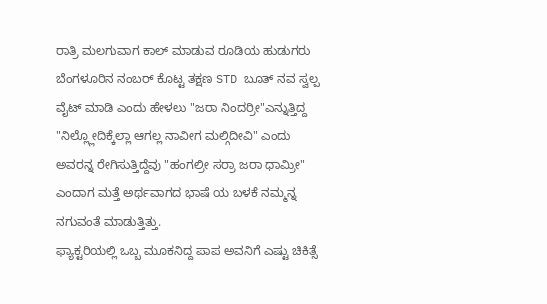ರಾತ್ರಿ ಮಲಗುವಾಗ ಕಾಲ್ ಮಾಡುವ ರೂಡಿಯ ಹುಡುಗರು ಬೆಂಗಳೂರಿನ ನಂಬರ್ ಕೊಟ್ಟ ತಕ್ಷಣ STD ಬೂತ್ ನವ ಸ್ವಲ್ಪ ವೈಟ್ ಮಾಡಿ ಎಂದು ಹೇಳಲು "ಜರಾ ನಿಂದರ್ರೀ"ಎನ್ನುತ್ತಿದ್ದ "ನಿಲ್ಲ್ಲೋದಿಕ್ಕೆಲ್ಲಾ ಆಗಲ್ಲ ನಾವೀಗ ಮಲ್ಗಿದೀವಿ" ಎಂದು ಅವರನ್ನ ರೇಗಿಸುತ್ತಿದ್ದೆವು "ಹಂಗಲ್ರೀ ಸರ್ರಾ ಜರಾ ಧಾಮ್ರೀ" ಎಂದಾಗ ಮತ್ತೆ ಅರ್ಥವಾಗದ ಭಾಷೆ ಯ ಬಳಕೆ ನಮ್ಮನ್ನ ನಗುವಂತೆ ಮಾಡುತ್ತಿತ್ತು.
ಫ್ಯಾಕ್ಟರಿಯಲ್ಲಿ ಒಬ್ಬ ಮೂಕನಿದ್ದ ಪಾಪ ಅವನಿಗೆ ಎಷ್ಟು ಚಿಕಿತ್ಸೆ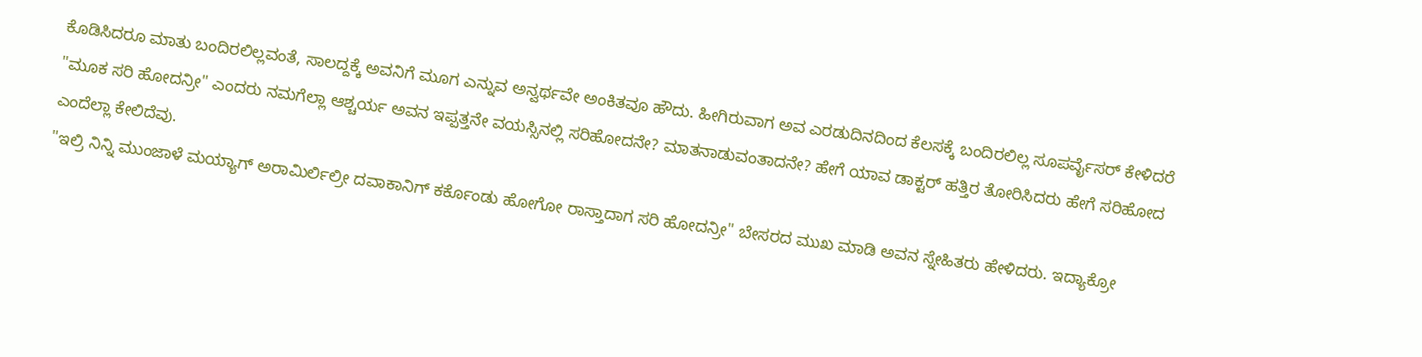ಕೊಡಿಸಿದರೂ ಮಾತು ಬಂದಿರಲಿಲ್ಲವಂತೆ, ಸಾಲದ್ದಕ್ಕೆ ಅವನಿಗೆ ಮೂಗ ಎನ್ನುವ ಅನ್ವರ್ಥವೇ ಅಂಕಿತವೂ ಹೌದು. ಹೀಗಿರುವಾಗ ಅವ ಎರಡುದಿನದಿಂದ ಕೆಲಸಕ್ಕೆ ಬಂದಿರಲಿಲ್ಲ ಸೂಪರ್ವೈಸರ್ ಕೇಳಿದರೆ "ಮೂಕ ಸರಿ ಹೋದನ್ರೀ" ಎಂದರು ನಮಗೆಲ್ಲಾ ಆಶ್ಚರ್ಯ ಅವನ ಇಪ್ಪತ್ತನೇ ವಯಸ್ಸಿನಲ್ಲಿ ಸರಿಹೋದನೇ? ಮಾತನಾಡುವಂತಾದನೇ? ಹೇಗೆ ಯಾವ ಡಾಕ್ಟರ್ ಹತ್ತಿರ ತೋರಿಸಿದರು ಹೇಗೆ ಸರಿಹೋದ ಎಂದೆಲ್ಲಾ ಕೇಲಿದೆವು.
"ಇಲ್ರಿ ನಿನ್ನಿ ಮುಂಜಾಳೆ ಮಯ್ಯಾಗ್ ಅರಾಮಿರ್ಲಿಲ್ರೀ ದವಾಕಾನಿಗ್ ಕರ್ಕೊಂಡು ಹೋಗೋ ರಾಸ್ತಾದಾಗ ಸರಿ ಹೋದನ್ರೀ" ಬೇಸರದ ಮುಖ ಮಾಡಿ ಅವನ ಸ್ನೇಹಿತರು ಹೇಳಿದರು. ಇದ್ಯಾಕ್ರೋ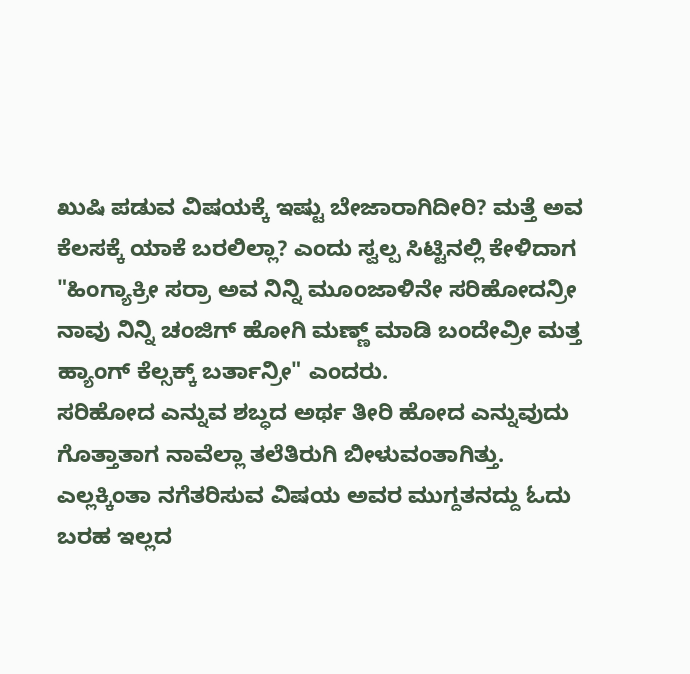ಖುಷಿ ಪಡುವ ವಿಷಯಕ್ಕೆ ಇಷ್ಟು ಬೇಜಾರಾಗಿದೀರಿ? ಮತ್ತೆ ಅವ ಕೆಲಸಕ್ಕೆ ಯಾಕೆ ಬರಲಿಲ್ಲಾ? ಎಂದು ಸ್ವಲ್ಪ ಸಿಟ್ಟಿನಲ್ಲಿ ಕೇಳಿದಾಗ "ಹಿಂಗ್ಯಾಕ್ರೀ ಸರ್ರಾ ಅವ ನಿನ್ನಿ ಮೂಂಜಾಳಿನೇ ಸರಿಹೋದನ್ರೀ ನಾವು ನಿನ್ನಿ ಚಂಜಿಗ್ ಹೋಗಿ ಮಣ್ಣ್ ಮಾಡಿ ಬಂದೇವ್ರೀ ಮತ್ತ ಹ್ಯಾಂಗ್ ಕೆಲ್ಸಕ್ಕ್ ಬರ್ತಾನ್ರೀ" ಎಂದರು.
ಸರಿಹೋದ ಎನ್ನುವ ಶಬ್ಧದ ಅರ್ಥ ತೀರಿ ಹೋದ ಎನ್ನುವುದು ಗೊತ್ತಾತಾಗ ನಾವೆಲ್ಲಾ ತಲೆತಿರುಗಿ ಬೀಳುವಂತಾಗಿತ್ತು.
ಎಲ್ಲಕ್ಕಿಂತಾ ನಗೆತರಿಸುವ ವಿಷಯ ಅವರ ಮುಗ್ದತನದ್ದು ಓದು ಬರಹ ಇಲ್ಲದ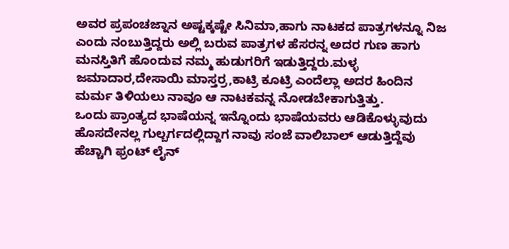ಅವರ ಪ್ರಪಂಚಜ್ನಾನ ಅಷ್ಟಕ್ಕಷ್ಟೇ ಸಿನಿಮಾ,ಹಾಗು ನಾಟಕದ ಪಾತ್ರಗಳನ್ನೂ ನಿಜ ಎಂದು ನಂಬುತ್ತಿದ್ದರು ಅಲ್ಲಿ ಬರುವ ಪಾತ್ರಗಳ ಹೆಸರನ್ನ ಅದರ ಗುಣ ಹಾಗು ಮನಸ್ತಿತಿಗೆ ಹೊಂದುವ ನಮ್ಮ ಹುಡುಗರಿಗೆ ಇಡುತ್ತಿದ್ದರು.ಮಳ್ಳ ಜಮಾದಾರ,ದೇಸಾಯಿ ಮಾಸ್ತರ್ರ,ಕಾಟ್ರಿ ಕೂಟ್ರಿ ಎಂದೆಲ್ಲಾ ಅದರ ಹಿಂದಿನ ಮರ್ಮ ತಿಳಿಯಲು ನಾವೂ ಆ ನಾಟಕವನ್ನ ನೋಡಬೇಕಾಗುತ್ತಿತ್ತು.
ಒಂದು ಪ್ರಾಂತ್ಯದ ಭಾಷೆಯನ್ನ ಇನ್ನೊಂದು ಭಾಷೆಯವರು ಆಡಿಕೊಳ್ಳುವುದು ಹೊಸದೇನಲ್ಲ ಗುಲ್ಬರ್ಗದಲ್ಲಿದ್ದಾಗ ನಾವು ಸಂಜೆ ವಾಲಿಬಾಲ್ ಆಡುತ್ತಿದ್ದೆವು ಹೆಚ್ಚಾಗಿ ಫ್ರಂಟ್ ಲೈನ್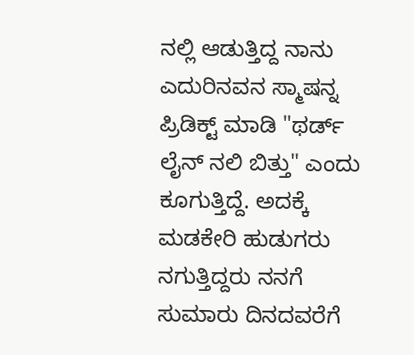ನಲ್ಲಿ ಆಡುತ್ತಿದ್ದ ನಾನು ಎದುರಿನವನ ಸ್ಮಾಷನ್ನ ಪ್ರಿಡಿಕ್ಟ್ ಮಾಡಿ "ಥರ್ಡ್ ಲೈನ್ ನಲಿ ಬಿತ್ತು" ಎಂದು ಕೂಗುತ್ತಿದ್ದೆ. ಅದಕ್ಕೆ ಮಡಕೇರಿ ಹುಡುಗರು ನಗುತ್ತಿದ್ದರು ನನಗೆ ಸುಮಾರು ದಿನದವರೆಗೆ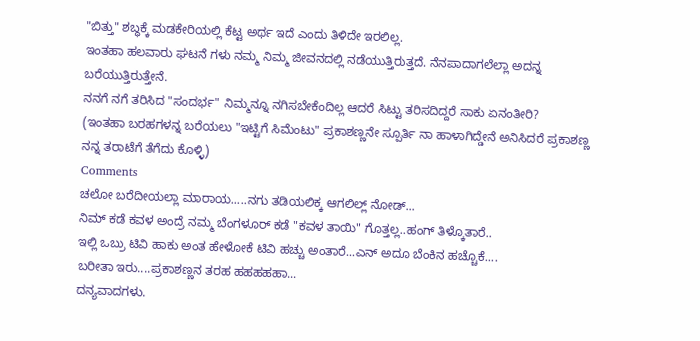"ಬಿತ್ತು" ಶಬ್ಧಕ್ಕೆ ಮಡಕೇರಿಯಲ್ಲಿ ಕೆಟ್ಟ ಅರ್ಥ ಇದೆ ಎಂದು ತಿಳಿದೇ ಇರಲಿಲ್ಲ.
ಇಂತಹಾ ಹಲವಾರು ಘಟನೆ ಗಳು ನಮ್ಮ ನಿಮ್ಮ ಜೀವನದಲ್ಲಿ ನಡೆಯುತ್ತಿರುತ್ತದೆ. ನೆನಪಾದಾಗಲೆಲ್ಲಾ ಅದನ್ನ ಬರೆಯುತ್ತಿರುತ್ತೇನೆ.
ನನಗೆ ನಗೆ ತರಿಸಿದ "ಸಂದರ್ಭ" ನಿಮ್ಮನ್ನೂ ನಗಿಸಬೇಕೆಂದಿಲ್ಲ ಆದರೆ ಸಿಟ್ಟು ತರಿಸದಿದ್ದರೆ ಸಾಕು ಏನಂತೀರಿ?
(ಇಂತಹಾ ಬರಹಗಳನ್ನ ಬರೆಯಲು "ಇಟ್ಟಿಗೆ ಸಿಮೆಂಟು" ಪ್ರಕಾಶಣ್ಣನೇ ಸ್ಪೂರ್ತಿ ನಾ ಹಾಳಾಗಿದ್ಡೇನೆ ಅನಿಸಿದರೆ ಪ್ರಕಾಶಣ್ಣ ನನ್ನ ತರಾಟೆಗೆ ತೆಗೆದು ಕೊಳ್ಳಿ)
Comments
ಚಲೋ ಬರೆದೀಯಲ್ಲಾ ಮಾರಾಯ.....ನಗು ತಡಿಯಲಿಕ್ಕ ಆಗಲಿಲ್ಲ್ ನೋಡ್...
ನಿಮ್ ಕಡೆ ಕವಳ ಅಂದ್ರೆ ನಮ್ಮ ಬೆಂಗಳೂರ್ ಕಡೆ "ಕವಳ ತಾಯಿ" ಗೊತ್ತಲ್ಲ..ಹಂಗ್ ತಿಳ್ಕೊತಾರೆ..
ಇಲ್ಲಿ ಒಬ್ರು ಟಿವಿ ಹಾಕು ಅಂತ ಹೇಳೋಕೆ ಟಿವಿ ಹಚ್ಚು ಅಂತಾರೆ...ಎನ್ ಅದೂ ಬೆಂಕಿನ ಹಚ್ಚೊಕೆ....
ಬರೀತಾ ಇರು....ಪ್ರಕಾಶಣ್ಣನ ತರಹ ಹಹಹಹಹಾ...
ದನ್ಯವಾದಗಳು.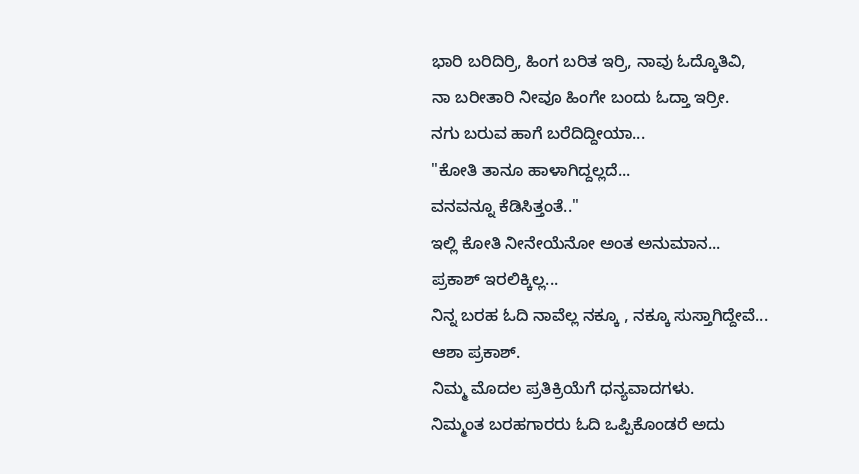ಭಾರಿ ಬರಿದಿರ್ರಿ, ಹಿಂಗ ಬರಿತ ಇರ್ರಿ, ನಾವು ಓದ್ಕೊತಿವಿ,
ನಾ ಬರೀತಾರಿ ನೀವೂ ಹಿಂಗೇ ಬಂದು ಓದ್ತಾ ಇರ್ರೀ.
ನಗು ಬರುವ ಹಾಗೆ ಬರೆದಿದ್ದೀಯಾ...
"ಕೋತಿ ತಾನೂ ಹಾಳಾಗಿದ್ದಲ್ಲದೆ...
ವನವನ್ನೂ ಕೆಡಿಸಿತ್ತಂತೆ.."
ಇಲ್ಲಿ ಕೋತಿ ನೀನೇಯೆನೋ ಅಂತ ಅನುಮಾನ...
ಪ್ರಕಾಶ್ ಇರಲಿಕ್ಕಿಲ್ಲ...
ನಿನ್ನ ಬರಹ ಓದಿ ನಾವೆಲ್ಲ ನಕ್ಕೂ , ನಕ್ಕೂ ಸುಸ್ತಾಗಿದ್ದೇವೆ...
ಆಶಾ ಪ್ರಕಾಶ್.
ನಿಮ್ಮ ಮೊದಲ ಪ್ರತಿಕ್ರಿಯೆಗೆ ಧನ್ಯವಾದಗಳು.
ನಿಮ್ಮಂತ ಬರಹಗಾರರು ಓದಿ ಒಪ್ಪಿಕೊಂಡರೆ ಅದು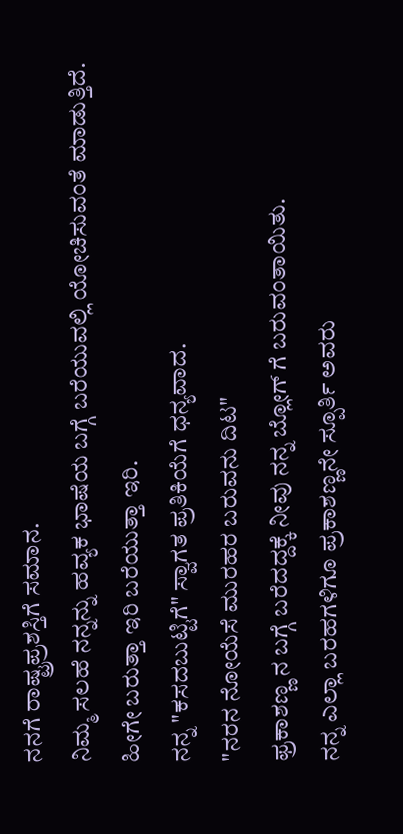ನನಗೆ ರಾಷ್ಟ್ರಪ್ರಶಸ್ತಿಗೆ ಸಮಾನ.
ನಿಮ್ಮ ಸಲಹೆ ನನ್ನನ್ನು ಹವ್ಯಕ ಭಾಷೆಯ ಬಗ್ಗೆ ಬರೆಯುವಲ್ಲಿ ಯೋಚಿಸುವಂತೆ ಮಾಡುತ್ತಿದೆ.
ಹೀಗೇ ಬರುತ್ತಾ ಇರಿ ಬರೆಯುತ್ತಾ ಇರಿ.
ನನ್ನ "ಕಸದಬುಟ್ಟಿಗೆ" ಸ್ವಾಗತ ಪ್ರತಿಕಿಯೆಗೆ ಧನ್ಯವಾದ.
"ನರನ ನೋಯೆಸೆ ಮುರಹರ ಬರುವನು ದಿಟ"
ಫ್ರಕಾಶಣ್ಣ ನ ಬಗ್ಗೆ ಬರೆದದ್ದಕ್ಕೆ ನೀವು ನನ್ನ ಬ್ಲೋಗ್ ಗೆ ಬರುವಂತಾಯಿತು.
ನನ್ನ ಎಲ್ಲಾ ಬರಹಗಳಿಗೂ ಪ್ರಕಾಶಣ್ಣನೇ ಸ್ಪೂರ್ತಿ ಅವರು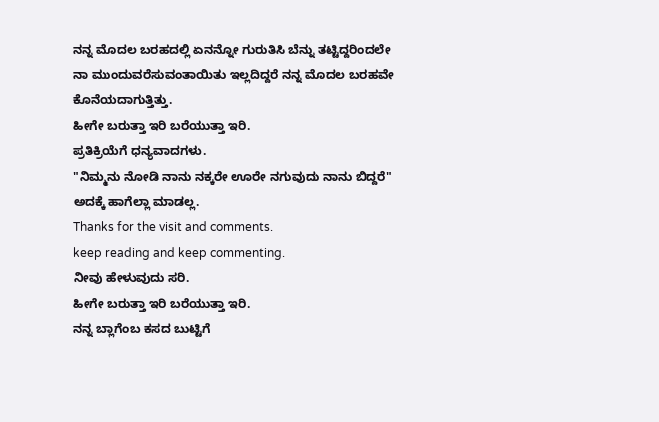ನನ್ನ ಮೊದಲ ಬರಹದಲ್ಲಿ ಏನನ್ನೋ ಗುರುತಿಸಿ ಬೆನ್ನು ತಟ್ಟಿದ್ದರಿಂದಲೇ ನಾ ಮುಂದುವರೆಸುವಂತಾಯಿತು ಇಲ್ಲದಿದ್ದರೆ ನನ್ನ ಮೊದಲ ಬರಹವೇ ಕೊನೆಯದಾಗುತ್ತಿತ್ತು.
ಹೀಗೇ ಬರುತ್ತಾ ಇರಿ ಬರೆಯುತ್ತಾ ಇರಿ.
ಪ್ರತಿಕ್ರಿಯೆಗೆ ಧನ್ಯವಾದಗಳು.
"ನಿಮ್ಮನು ನೋಡಿ ನಾನು ನಕ್ಕರೇ ಊರೇ ನಗುವುದು ನಾನು ಬಿದ್ದರೆ" ಅದಕ್ಕೆ ಹಾಗೆಲ್ಲಾ ಮಾಡಲ್ಲ.
Thanks for the visit and comments.
keep reading and keep commenting.
ನೀವು ಹೇಳುವುದು ಸರಿ.
ಹೀಗೇ ಬರುತ್ತಾ ಇರಿ ಬರೆಯುತ್ತಾ ಇರಿ.
ನನ್ನ ಬ್ಲಾಗೆಂಬ ಕಸದ ಬುಟ್ಟಿಗೆ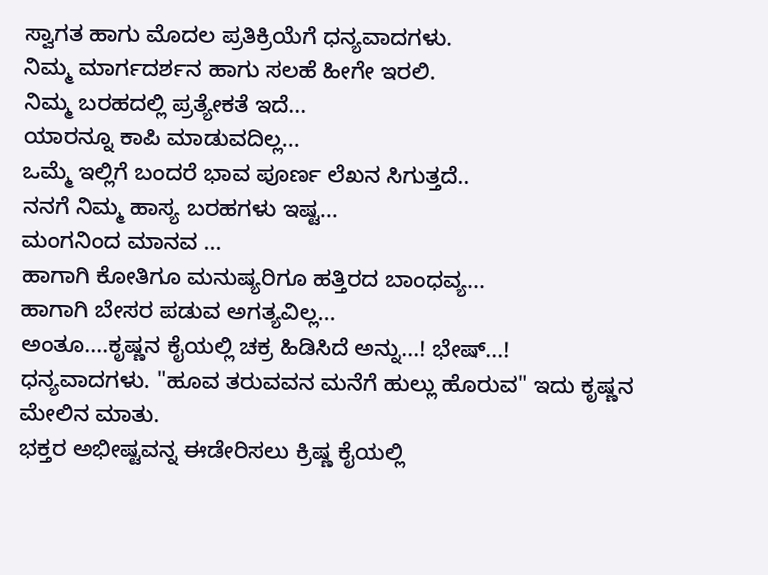ಸ್ವಾಗತ ಹಾಗು ಮೊದಲ ಪ್ರತಿಕ್ರಿಯೆಗೆ ಧನ್ಯವಾದಗಳು.
ನಿಮ್ಮ ಮಾರ್ಗದರ್ಶನ ಹಾಗು ಸಲಹೆ ಹೀಗೇ ಇರಲಿ.
ನಿಮ್ಮ ಬರಹದಲ್ಲಿ ಪ್ರತ್ಯೇಕತೆ ಇದೆ...
ಯಾರನ್ನೂ ಕಾಪಿ ಮಾಡುವದಿಲ್ಲ...
ಒಮ್ಮೆ ಇಲ್ಲಿಗೆ ಬಂದರೆ ಭಾವ ಪೂರ್ಣ ಲೆಖನ ಸಿಗುತ್ತದೆ..
ನನಗೆ ನಿಮ್ಮ ಹಾಸ್ಯ ಬರಹಗಳು ಇಷ್ಟ...
ಮಂಗನಿಂದ ಮಾನವ ...
ಹಾಗಾಗಿ ಕೋತಿಗೂ ಮನುಷ್ಯರಿಗೂ ಹತ್ತಿರದ ಬಾಂಧವ್ಯ...
ಹಾಗಾಗಿ ಬೇಸರ ಪಡುವ ಅಗತ್ಯವಿಲ್ಲ...
ಅಂತೂ....ಕೃಷ್ಣನ ಕೈಯಲ್ಲಿ ಚಕ್ರ ಹಿಡಿಸಿದೆ ಅನ್ನು...! ಭೇಷ್...!
ಧನ್ಯವಾದಗಳು. "ಹೂವ ತರುವವನ ಮನೆಗೆ ಹುಲ್ಲು ಹೊರುವ" ಇದು ಕೃಷ್ಣನ ಮೇಲಿನ ಮಾತು.
ಭಕ್ತರ ಅಭೀಷ್ಟವನ್ನ ಈಡೇರಿಸಲು ಕ್ರಿಷ್ಣ ಕೈಯಲ್ಲಿ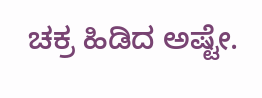ಚಕ್ರ ಹಿಡಿದ ಅಷ್ಟೇ.